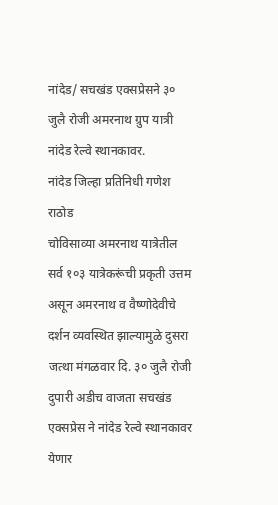नांदेड/ सचखंड एक्सप्रेसने ३० जुलै रोजी अमरनाथ ग्रुप यात्री नांदेड रेल्वे स्थानकावर.
नांदेड जिल्हा प्रतिनिधी गणेश राठोड
चोविसाव्या अमरनाथ यात्रेतील सर्व १०३ यात्रेकरूंची प्रकृती उत्तम असून अमरनाथ व वैष्णोदेवीचे दर्शन व्यवस्थित झाल्यामुळे दुसरा जत्था मंगळवार दि. ३० जुलै रोजी दुपारी अडीच वाजता सचखंड एक्सप्रेस ने नांदेड रेल्वे स्थानकावर येणार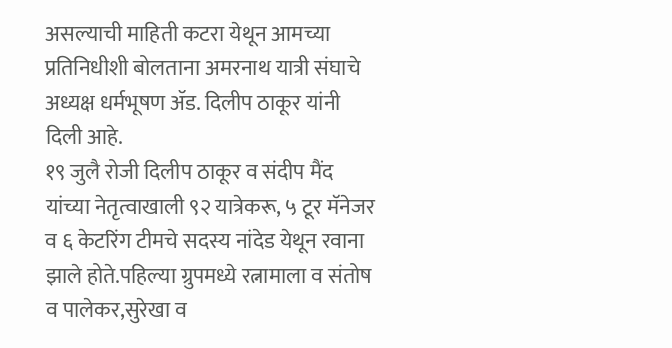असल्याची माहिती कटरा येथून आमच्या प्रतिनिधीशी बोलताना अमरनाथ यात्री संघाचे अध्यक्ष धर्मभूषण ॲड. दिलीप ठाकूर यांनी दिली आहे.
१९ जुलै रोजी दिलीप ठाकूर व संदीप मैंद यांच्या नेतृत्वाखाली ९२ यात्रेकरू, ५ टूर मॅनेजर व ६ केटरिंग टीमचे सदस्य नांदेड येथून रवाना झाले होते.पहिल्या ग्रुपमध्ये रत्नामाला व संतोष व पालेकर,सुरेखा व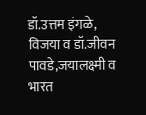डॉ.उत्तम इंगळे,
विजया व डॉ.जीवन पावडे,जयालक्ष्मी व भारत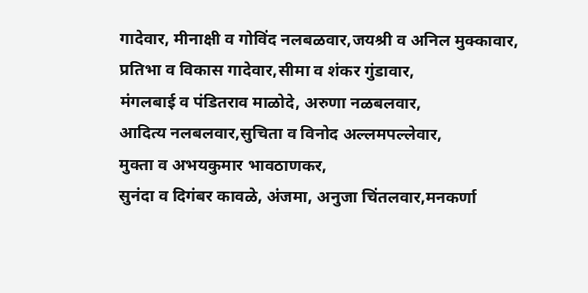गादेवार, मीनाक्षी व गोविंद नलबळवार,जयश्री व अनिल मुक्कावार,
प्रतिभा व विकास गादेवार,सीमा व शंकर गुंडावार,
मंगलबाई व पंडितराव माळोदे, अरुणा नळबलवार,
आदित्य नलबलवार,सुचिता व विनोद अल्लमपल्लेवार,
मुक्ता व अभयकुमार भावठाणकर,
सुनंदा व दिगंबर कावळे, अंजमा, अनुजा चिंतलवार,मनकर्णा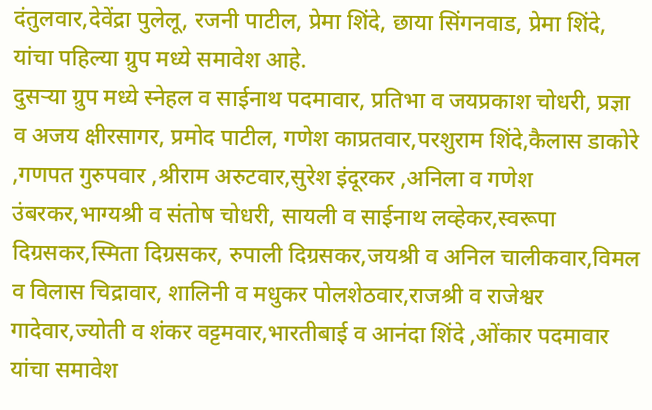दंतुलवार,देवेंद्रा पुलेलू, रजनी पाटील, प्रेमा शिंदे, छाया सिंगनवाड, प्रेमा शिंदे, यांचा पहिल्या ग्रुप मध्ये समावेश आहे.
दुसऱ्या ग्रुप मध्ये स्नेहल व साईनाथ पदमावार, प्रतिभा व जयप्रकाश चोधरी, प्रज्ञा व अजय क्षीरसागर, प्रमोद पाटील, गणेश काप्रतवार,परशुराम शिंदे,कैलास डाकोरे ,गणपत गुरुपवार ,श्रीराम अरुटवार,सुरेश इंदूरकर ,अनिला व गणेश उंबरकर,भाग्यश्री व संतोष चोधरी, सायली व साईनाथ लव्हेकर,स्वरूपा दिग्रसकर,स्मिता दिग्रसकर, रुपाली दिग्रसकर,जयश्री व अनिल चालीकवार,विमल व विलास चिद्रावार, शालिनी व मधुकर पोलशेठवार,राजश्री व राजेश्वर गादेवार,ज्योती व शंकर वट्टमवार,भारतीबाई व आनंदा शिंदे ,ओंकार पदमावार यांचा समावेश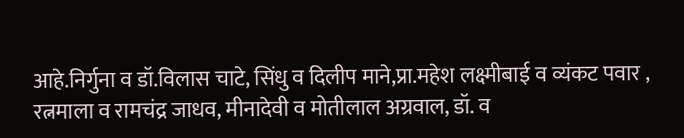आहे.निर्गुना व डॉ.विलास चाटे, सिंधु व दिलीप माने,प्रा.महेश लक्ष्मीबाई व व्यंकट पवार , रत्नमाला व रामचंद्र जाधव, मीनादेवी व मोतीलाल अग्रवाल, डॉ. व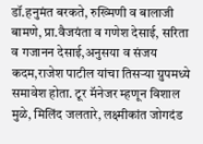डॉ.हनुमंत बरकते, रुख्मिणी व बालाजी बामणे, प्रा.वैजयंता व गणेश देसाई, सरिता व गजानन देसाई,अनुसया व संजय कदम,राजेश पाटील यांचा तिसऱ्या ग्रुपमध्ये समावेश होता. टूर मॅनेजर म्हणून विशाल मुळे, मिलिंद जलतारे, लक्ष्मीकांत जोगदंड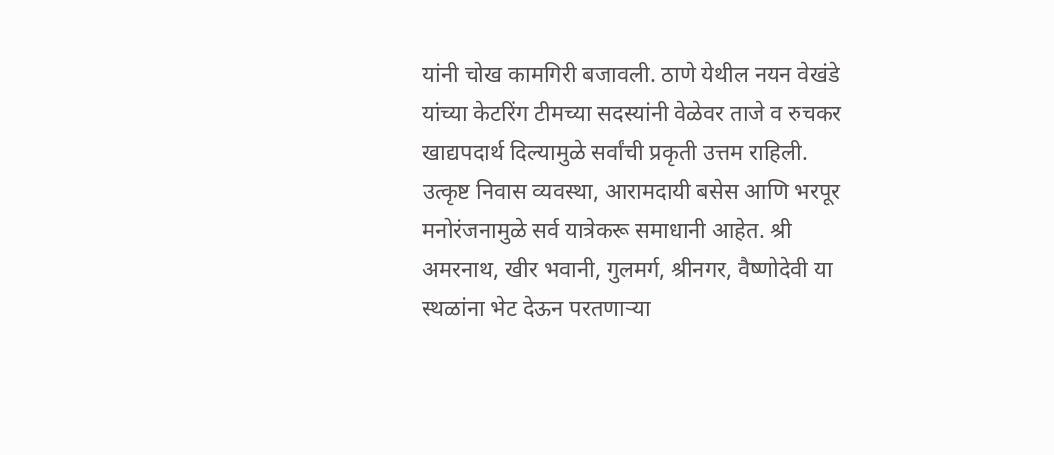यांनी चोख कामगिरी बजावली. ठाणे येथील नयन वेखंडे यांच्या केटरिंग टीमच्या सदस्यांनी वेळेवर ताजे व रुचकर खाद्यपदार्थ दिल्यामुळे सर्वांची प्रकृती उत्तम राहिली. उत्कृष्ट निवास व्यवस्था, आरामदायी बसेस आणि भरपूर मनोरंजनामुळे सर्व यात्रेकरू समाधानी आहेत. श्री अमरनाथ, खीर भवानी, गुलमर्ग, श्रीनगर, वैष्णोदेवी या स्थळांना भेट देऊन परतणाऱ्या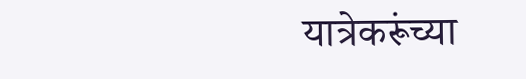यात्रेकरूंच्या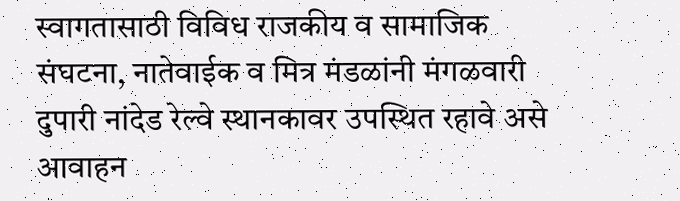स्वागतासाठी विविध राजकीय व सामाजिक संघटना, नातेवाईक व मित्र मंडळांनी मंगळवारी दुपारी नांदेड रेल्वे स्थानकावर उपस्थित रहावे असे आवाहन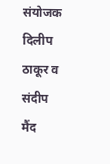संयोजक दिलीप ठाकूर व संदीप मैंद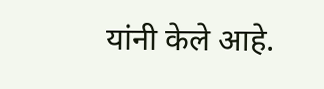यांनी केले आहे.